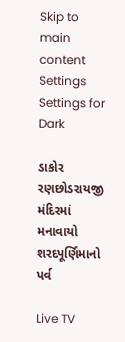Skip to main content
Settings Settings for Dark

ડાકોર રણછોડરાયજી મંદિરમાં મનાવાયો શરદપૂર્ણિમાનો પર્વ

Live TV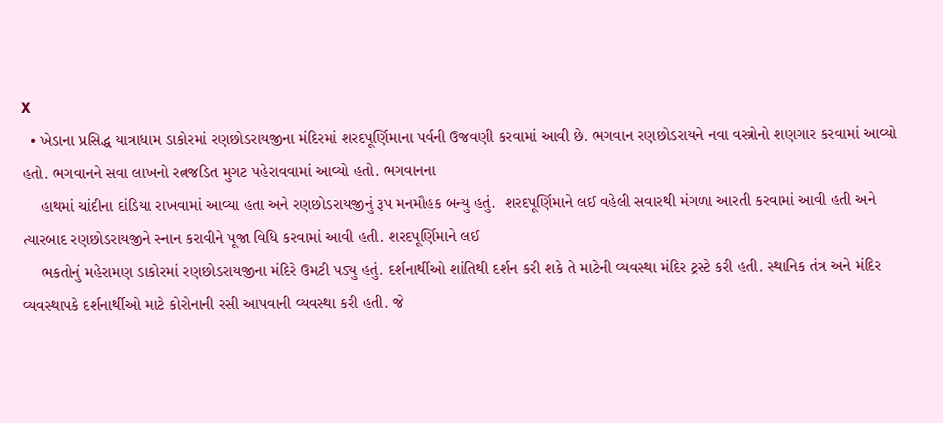X
  • ખેડાના પ્રસિદ્ધ યાત્રાધામ ડાકોરમાં રણછોડરાયજીના મંદિરમાં શરદપૂર્ણિમાના પર્વની ઉજવણી કરવામાં આવી છે. ભગવાન રણછોડરાયને નવા વસ્ત્રોનો શણગાર કરવામાં આવ્યો હતો. ભગવાનને સવા લાખનો રત્નજડિત મુગટ પહેરાવવામાં આવ્યો હતો. ભગવાનના
    હાથમાં ચાંદીના દાંડિયા રાખવામાં આવ્યા હતા અને રણછોડરાયજીનું રૂપ મનમૌહક બન્યુ હતું.  શરદપૂર્ણિમાને લઈ વહેલી સવારથી મંગળા આરતી કરવામાં આવી હતી અને ત્યારબાદ રણછોડરાયજીને સ્નાન કરાવીને પૂજા વિધિ કરવામાં આવી હતી. શરદપૂર્ણિમાને લઈ
    ભકતોનું મહેરામણ ડાકોરમાં રણછોડરાયજીના મંદિરે ઉમટી પડ્યુ હતું. દર્શનાર્થીઓ શાંતિથી દર્શન કરી શકે તે માટેની વ્યવસ્થા મંદિર ટ્રસ્ટે કરી હતી. સ્થાનિક તંત્ર અને મંદિર વ્યવસ્થાપકે દર્શનાર્થીઓ માટે કોરોનાની રસી આપવાની વ્યવસ્થા કરી હતી. જે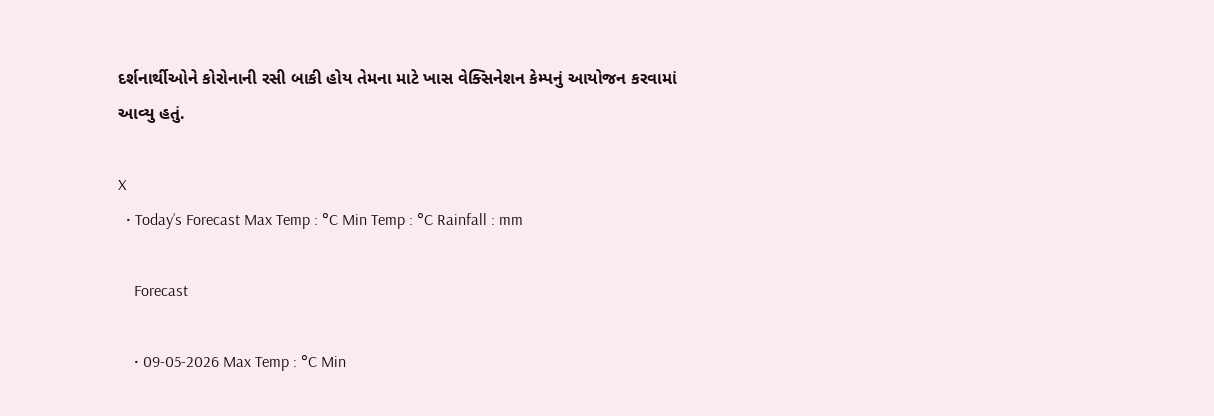દર્શનાર્થીઓને કોરોનાની રસી બાકી હોય તેમના માટે ખાસ વેક્સિનેશન કેમ્પનું આયોજન કરવામાં આવ્યુ હતું.

X
  • Today’s Forecast Max Temp : °C Min Temp : °C Rainfall : mm

    Forecast

    • 09-05-2026 Max Temp : °C Min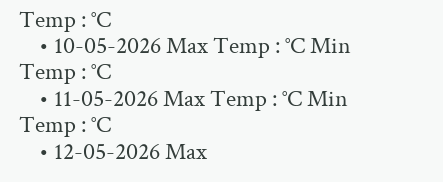Temp : °C
    • 10-05-2026 Max Temp : °C Min Temp : °C
    • 11-05-2026 Max Temp : °C Min Temp : °C
    • 12-05-2026 Max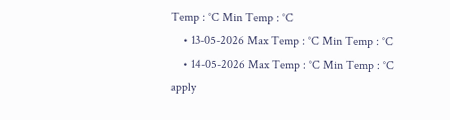Temp : °C Min Temp : °C
    • 13-05-2026 Max Temp : °C Min Temp : °C
    • 14-05-2026 Max Temp : °C Min Temp : °C
apply